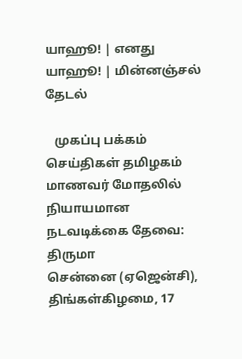யாஹூ! | எனது யாஹூ! | மின்னஞ்சல்
தேடல்

   முகப்பு பக்கம் செய்திகள் தமிழகம்
மாணவர் மோதலில் நியாயமான நடவடிக்கை தேவை: திருமா
சென்னை (ஏஜென்சி), திங்கள்கிழமை, 17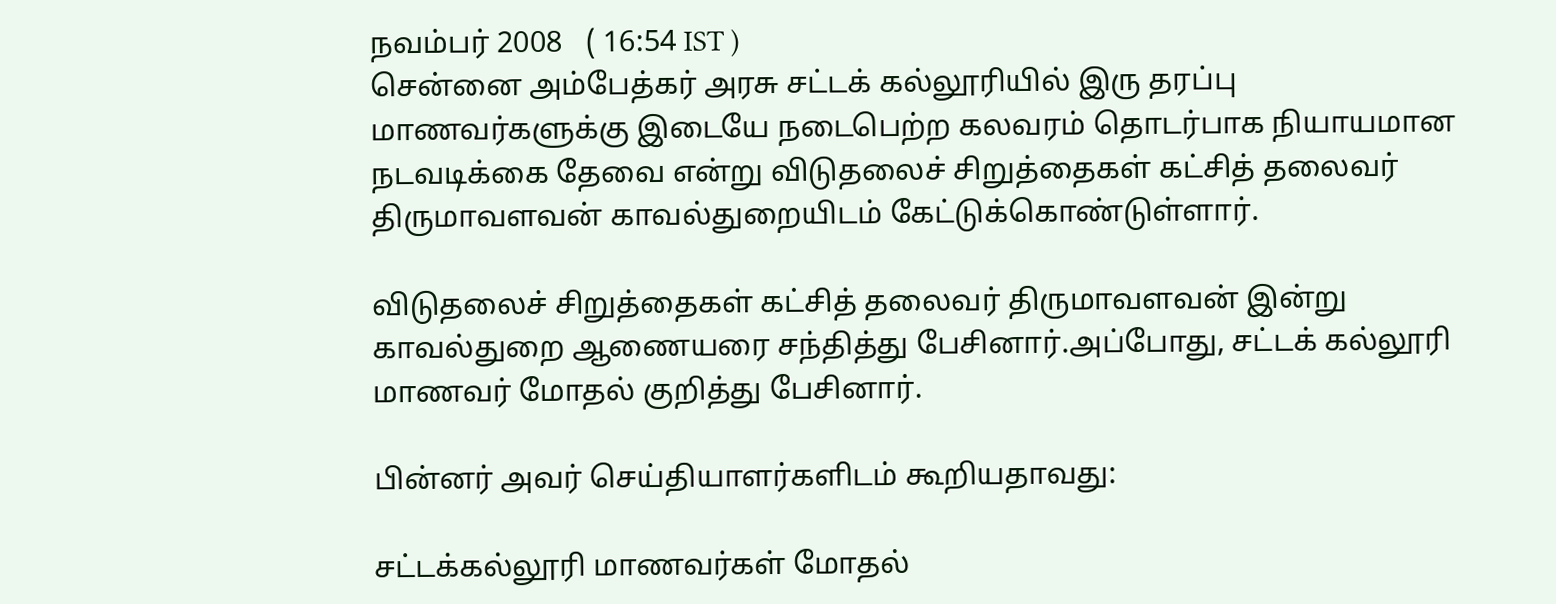நவம்பர் 2008   ( 16:54 IST )
சென்னை அம்பேத்கர் அரசு சட்டக் கல்லூரியில் இரு தரப்பு மாணவர்களுக்கு இடையே நடைபெற்ற கலவரம் தொடர்பாக நியாயமான நடவடிக்கை தேவை என்று விடுதலைச் சிறுத்தைகள் கட்சித் தலைவர் திருமாவளவன் காவல்துறையிடம் கேட்டுக்கொண்டுள்ளார்.

விடுதலைச் சிறுத்தைகள் கட்சித் தலைவர் திருமாவளவன் இன்று காவல்துறை ஆணையரை சந்தித்து பேசினார்.அப்போது, சட்டக் கல்லூரி மாணவர் மோதல் குறித்து பேசினார்.

பின்னர் அவர் செய்தியாளர்களிடம் கூறியதாவது:

சட்டக்கல்லூரி மாணவர்கள் மோதல்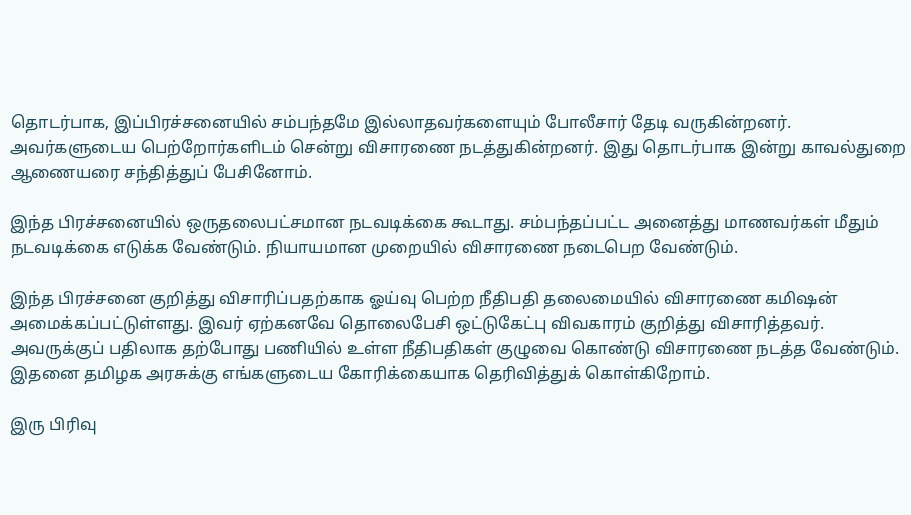தொடர்பாக, இப்பிரச்சனையில் சம்பந்தமே இல்லாதவர்களையும் போலீசார் தேடி வருகின்றனர். அவர்களுடைய பெற்றோர்களிடம் சென்று விசாரணை நடத்துகின்றனர். இது தொடர்பாக இன்று காவல்துறை ஆணையரை சந்தித்துப் பேசினோம்.

இந்த பிரச்சனையில் ஒருதலைபட்சமான நடவடிக்கை கூடாது. சம்பந்தப்பட்ட அனைத்து மாணவர்கள் மீதும் நடவடிக்கை எடுக்க வேண்டும். நியாயமான முறையில் விசாரணை நடைபெற வேண்டும்.

இந்த பிரச்சனை குறித்து விசாரிப்பதற்காக ஓய்வு பெற்ற நீதிபதி தலைமையில் விசாரணை கமிஷன் அமைக்கப்பட்டுள்ளது. இவர் ஏற்கனவே தொலைபேசி ஒட்டுகேட்பு விவகாரம் குறித்து விசாரித்தவர். அவருக்குப் பதிலாக தற்போது பணியில் உள்ள நீதிபதிகள் குழுவை கொண்டு விசாரணை நடத்த வேண்டும். இதனை தமிழக அரசுக்கு எங்களுடைய கோரிக்கையாக தெரிவித்துக் கொள்கிறோம்.

இரு பிரிவு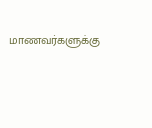மாணவர்களுக்கு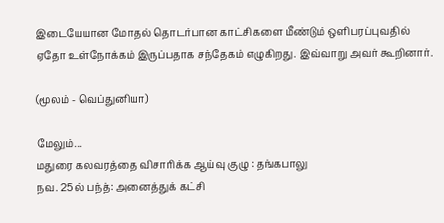இடையேயான மோதல் தொடர்பான காட்சிகளை மீண்டும் ஒளிபரப்புவதில் ஏதோ உள்நோக்கம் இருப்பதாக சந்தேகம் எழுகிறது. இவ்வாறு அவர் கூறினார்.

(மூலம் - வெப்துனியா)

மேலும்...
மதுரை கலவர‌த்தை ‌‌விசா‌ரி‌க்க ஆய்வு குழு : தங்கபாலு
நவ. 25ல் பந்த்: அனைத்துக் கட்சி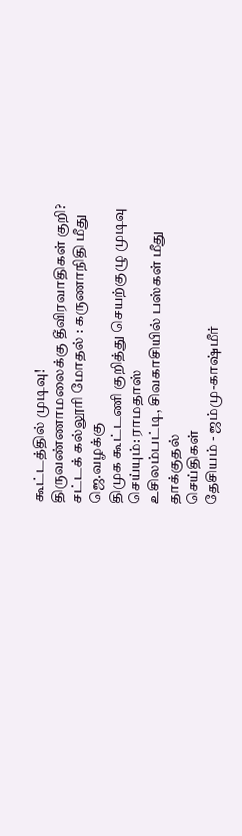கூட்டத்தில் முடிவு!
திருவண்ணாமலைக்கு தீவிரவாதிகள் குறி?
சட்டக் கல்லூரி மோதல் : கருணாநிதி மீது ஜெ.வழக்கு
திமுக கூட்டணி குறித்து செயற்குழு முடிவு செய்யும்: ராமதாஸ்
உசிலம்பட்டி, சிவகாசியில் பஸ்கள் மீது தாக்குதல்
செய்திகள்
தேசியம் - ஜம்மு-காஷ்மீர்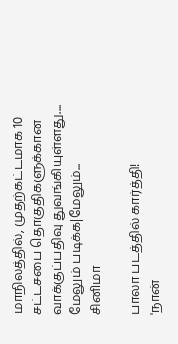மாநிலத்தில், முதற்கட்டமாக 10 சட்டசபை தொகுதிகளுக்கான வாக்குப்பதிவு துவங்கியுள்ளது....
மேலும் படிக்க|மேலும்...
சினிமா

பாலா படத்தில் கார்த்தி!
'நான்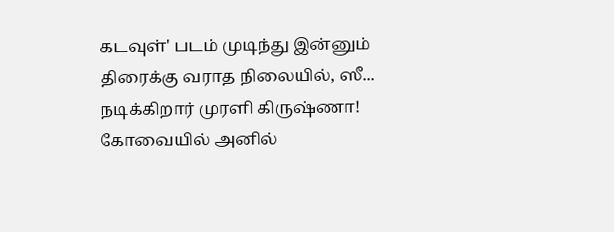கடவுள்' படம் முடிந்து இன்னும் திரைக்கு வராத நிலையில், ஸீ...
நடிக்கிறார் முரளி கிருஷ்ணா!
கோவையில் அனில்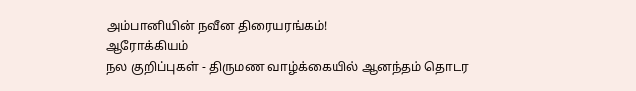அம்பானியின் நவீன திரையரங்கம்!
ஆரோக்கியம்
நல குறிப்புகள் - திருமண வாழ்க்கையில் ஆனந்தம் தொடர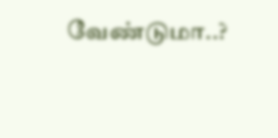வேண்டுமா..?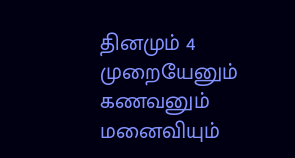தினமும் 4 முறையேனும் கணவனும் மனைவியும்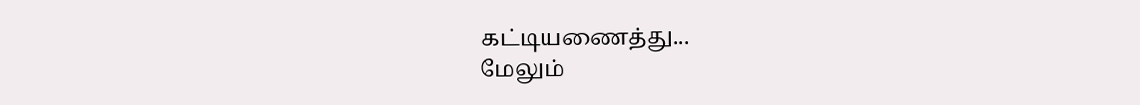கட்டியணைத்து...
மேலும்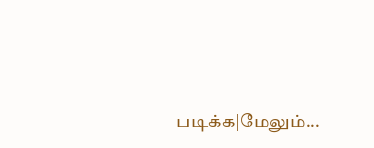படிக்க|மேலும்...